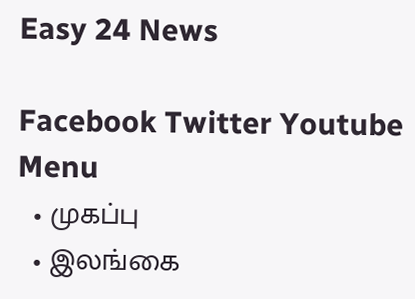Easy 24 News

Facebook Twitter Youtube
Menu
  • முகப்பு
  • இலங்கை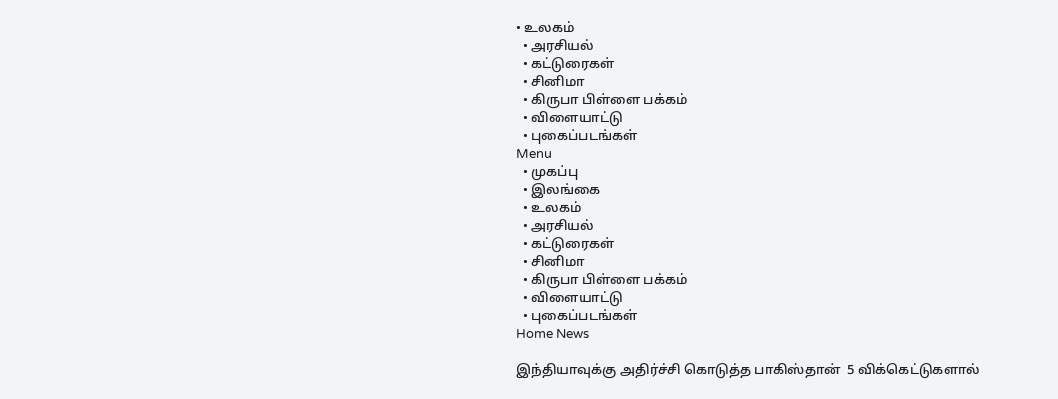• உலகம்
  • அரசியல்
  • கட்டுரைகள்
  • சினிமா
  • கிருபா பிள்ளை பக்கம்
  • விளையாட்டு
  • புகைப்படங்கள்
Menu
  • முகப்பு
  • இலங்கை
  • உலகம்
  • அரசியல்
  • கட்டுரைகள்
  • சினிமா
  • கிருபா பிள்ளை பக்கம்
  • விளையாட்டு
  • புகைப்படங்கள்
Home News

இந்தியாவுக்கு அதிர்ச்சி கொடுத்த பாகிஸ்தான்  5 விக்கெட்டுகளால்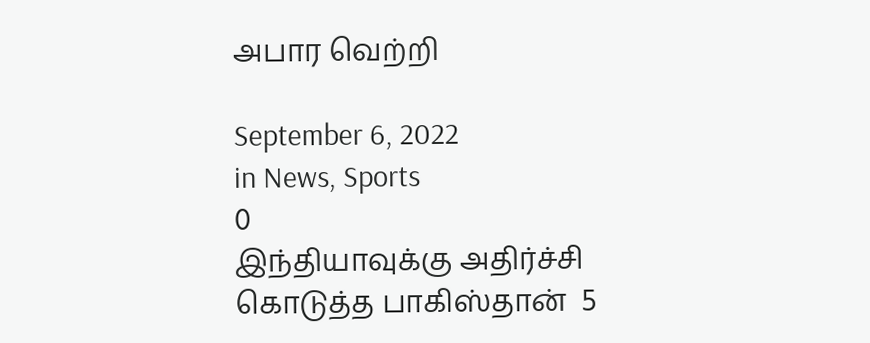அபார வெற்றி

September 6, 2022
in News, Sports
0
இந்தியாவுக்கு அதிர்ச்சி கொடுத்த பாகிஸ்தான்  5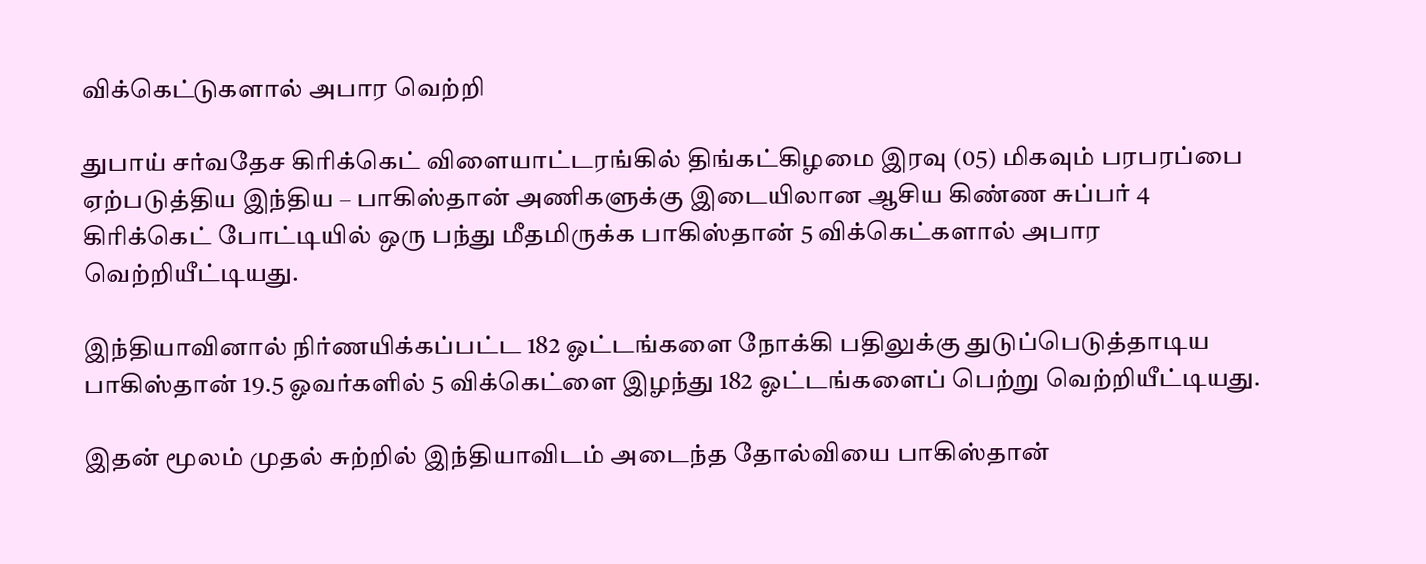விக்கெட்டுகளால் அபார வெற்றி

துபாய் சர்வதேச கிரிக்கெட் விளையாட்டரங்கில் திங்கட்கிழமை இரவு (05) மிகவும் பரபரப்பை ஏற்படுத்திய இந்திய – பாகிஸ்தான் அணிகளுக்கு இடையிலான ஆசிய கிண்ண சுப்பர் 4 கிரிக்கெட் போட்டியில் ஒரு பந்து மீதமிருக்க பாகிஸ்தான் 5 விக்கெட்களால் அபார வெற்றியீட்டியது.

இந்தியாவினால் நிர்ணயிக்கப்பட்ட 182 ஓட்டங்களை நோக்கி பதிலுக்கு துடுப்பெடுத்தாடிய பாகிஸ்தான் 19.5 ஓவர்களில் 5 விக்கெட்ளை இழந்து 182 ஓட்டங்களைப் பெற்று வெற்றியீட்டியது.

இதன் மூலம் முதல் சுற்றில் இந்தியாவிடம் அடைந்த தோல்வியை பாகிஸ்தான்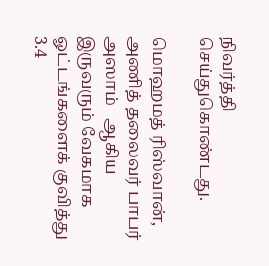நிவர்த்தி செய்துகொண்டது.

மொஹமத் ரிஸ்வான், அணித் தலைவர் பாபர் அஸாம்   ஆகிய இருவரும் வேகமாக ஓட்டங்களைக் குவித்து 3.4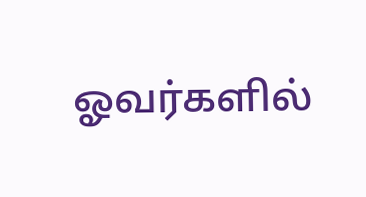ஓவர்களில்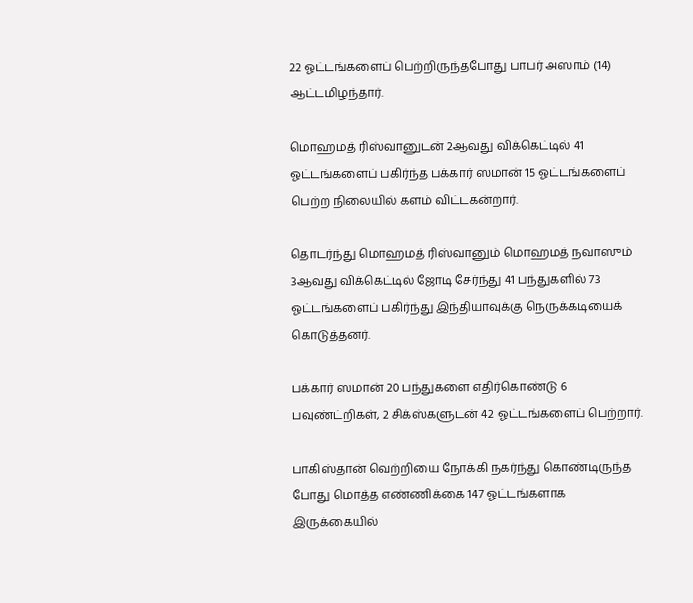22 ஓட்டங்களைப் பெற்றிருந்தபோது பாபர் அஸாம் (14) ஆட்டமிழந்தார்.

மொஹமத் ரிஸ்வானுடன் 2ஆவது விக்கெட்டில் 41 ஓட்டங்களைப் பகிர்ந்த பக்கார் ஸமான் 15 ஓட்டங்களைப் பெற்ற நிலையில் களம் விட்டகன்றார்.

தொடர்ந்து மொஹமத் ரிஸ்வானும் மொஹமத் நவாஸும் 3ஆவது விக்கெட்டில் ஜோடி சேர்ந்து 41 பந்துகளில் 73 ஓட்டங்களைப் பகிர்ந்து இந்தியாவுக்கு நெருக்கடியைக் கொடுத்தனர்.

பக்கார் ஸமான் 20 பந்துகளை எதிர்கொண்டு 6 பவுண்ட்றிகள், 2 சிக்ஸ்களுடன் 42 ஓட்டங்களைப் பெற்றார்.

பாகிஸ்தான் வெற்றியை நோக்கி நகர்ந்து கொண்டிருந்த போது மொத்த எண்ணிக்கை 147 ஓட்டங்களாக இருக்கையில்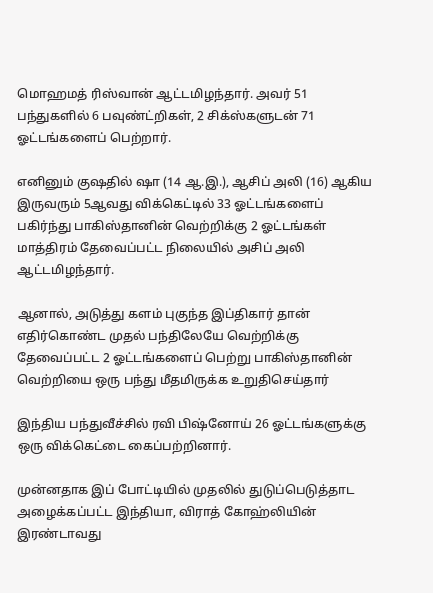மொஹமத் ரிஸ்வான் ஆட்டமிழந்தார். அவர் 51 பந்துகளில் 6 பவுண்ட்றிகள், 2 சிக்ஸ்களுடன் 71 ஓட்டங்களைப் பெற்றார்.

எனினும் குஷதில் ஷா (14 ஆ.இ.), ஆசிப் அலி (16) ஆகிய இருவரும் 5ஆவது விக்கெட்டில் 33 ஓட்டங்களைப் பகிர்ந்து பாகிஸ்தானின் வெற்றிக்கு 2 ஓட்டங்கள் மாத்திரம் தேவைப்பட்ட நிலையில் அசிப் அலி ஆட்டமிழந்தார்.

ஆனால், அடுத்து களம் புகுந்த இப்திகார் தான் எதிர்கொண்ட முதல் பந்திலேயே வெற்றிக்கு தேவைப்பட்ட 2 ஓட்டங்களைப் பெற்று பாகிஸ்தானின் வெற்றியை ஒரு பந்து மீதமிருக்க உறுதிசெய்தார்

இந்திய பந்துவீச்சில் ரவி பிஷ்னோய் 26 ஓட்டங்களுக்கு ஒரு விக்கெட்டை கைப்பற்றினார்.

முன்னதாக இப் போட்டியில் முதலில் துடுப்பெடுத்தாட அழைக்கப்பட்ட இந்தியா, விராத் கோஹ்லியின் இரண்டாவது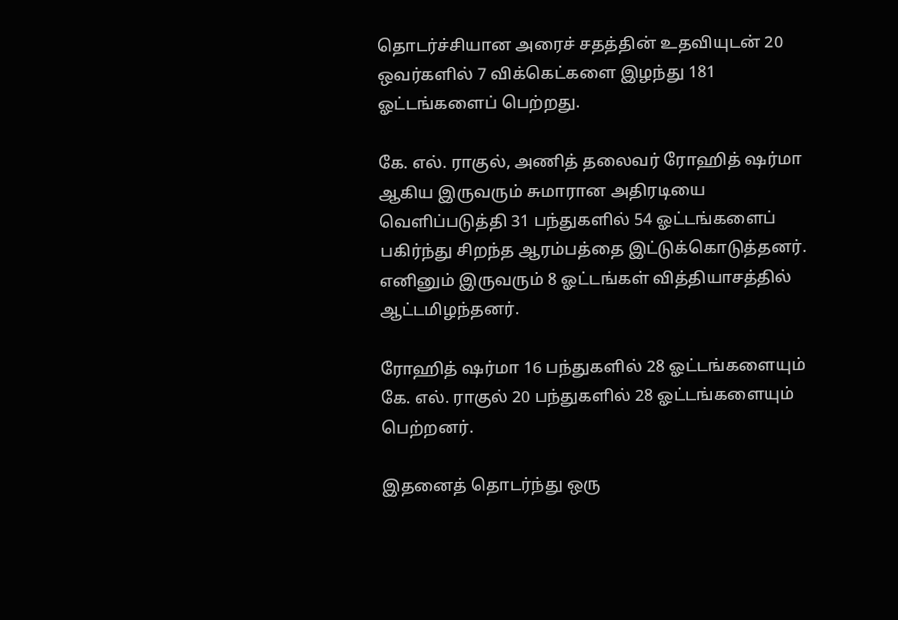தொடர்ச்சியான அரைச் சதத்தின் உதவியுடன் 20 ஒவர்களில் 7 விக்கெட்களை இழந்து 181 ஓட்டங்களைப் பெற்றது.

கே. எல். ராகுல், அணித் தலைவர் ரோஹித் ஷர்மா ஆகிய இருவரும் சுமாரான அதிரடியை வெளிப்படுத்தி 31 பந்துகளில் 54 ஓட்டங்களைப் பகிர்ந்து சிறந்த ஆரம்பத்தை இட்டுக்கொடுத்தனர். எனினும் இருவரும் 8 ஓட்டங்கள் வித்தியாசத்தில் ஆட்டமிழந்தனர்.

ரோஹித் ஷர்மா 16 பந்துகளில் 28 ஓட்டங்களையும் கே. எல். ராகுல் 20 பந்துகளில் 28 ஓட்டங்களையும் பெற்றனர்.

இதனைத் தொடர்ந்து ஒரு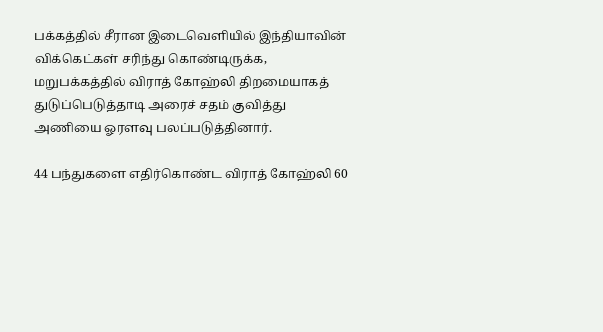பக்கத்தில் சீரான இடைவெளியில் இந்தியாவின் விக்கெட்கள் சரிந்து கொண்டிருக்க, மறுபக்கத்தில் விராத் கோஹ்லி திறமையாகத் துடுப்பெடுத்தாடி அரைச் சதம் குவித்து அணியை ஓரளவு பலப்படுத்தினார்.

44 பந்துகளை எதிர்கொண்ட விராத் கோஹ்லி 60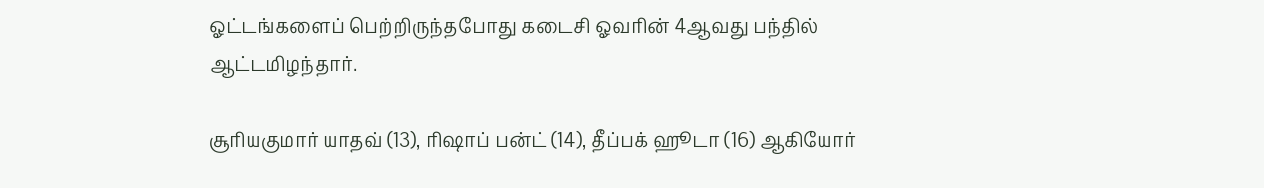ஓட்டங்களைப் பெற்றிருந்தபோது கடைசி ஓவரின் 4ஆவது பந்தில் ஆட்டமிழந்தார்.

சூரியகுமார் யாதவ் (13), ரிஷாப் பன்ட் (14), தீப்பக் ஹூடா (16) ஆகியோர்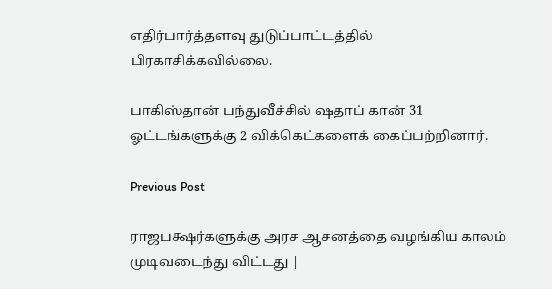எதிர்பார்த்தளவு துடுப்பாட்டத்தில் பிரகாசிக்கவில்லை.

பாகிஸ்தான் பந்துவீச்சில் ஷதாப் கான் 31 ஓட்டங்களுக்கு 2 விக்கெட்களைக் கைப்பற்றினார்.

Previous Post

ராஜபக்ஷர்களுக்கு அரச ஆசனத்தை வழங்கிய காலம் முடிவடைந்து விட்டது |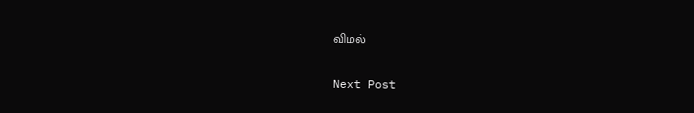விமல்

Next Post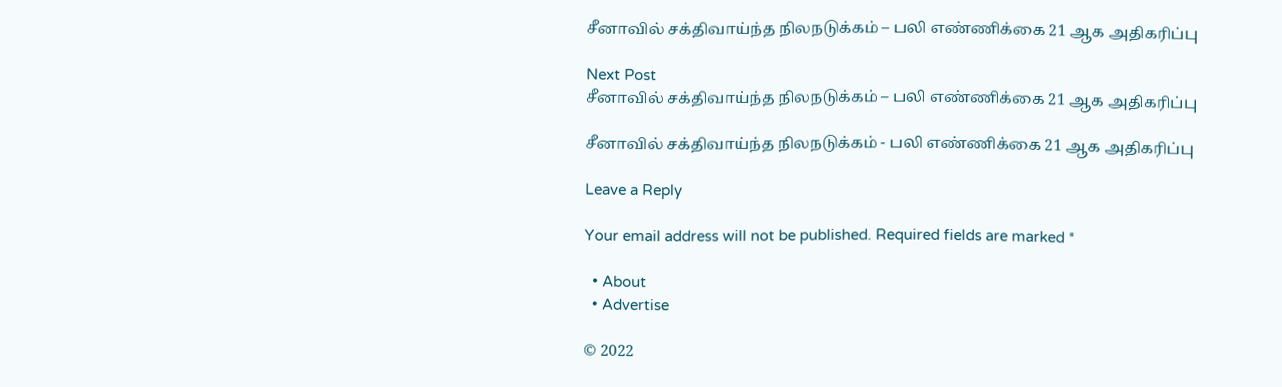சீனாவில் சக்திவாய்ந்த நிலநடுக்கம் – பலி எண்ணிக்கை 21 ஆக அதிகரிப்பு

Next Post
சீனாவில் சக்திவாய்ந்த நிலநடுக்கம் – பலி எண்ணிக்கை 21 ஆக அதிகரிப்பு

சீனாவில் சக்திவாய்ந்த நிலநடுக்கம் - பலி எண்ணிக்கை 21 ஆக அதிகரிப்பு

Leave a Reply

Your email address will not be published. Required fields are marked *

  • About
  • Advertise

© 2022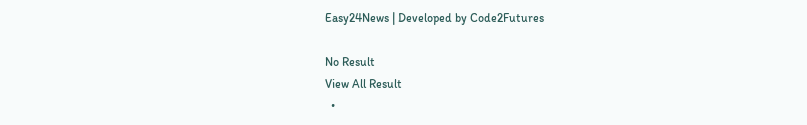Easy24News | Developed by Code2Futures

No Result
View All Result
  •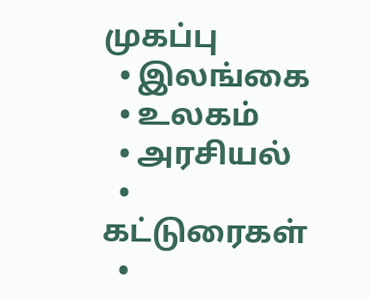முகப்பு
  • இலங்கை
  • உலகம்
  • அரசியல்
  • கட்டுரைகள்
  •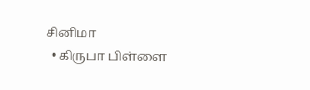சினிமா
  • கிருபா பிள்ளை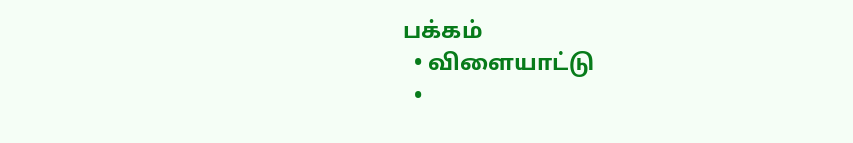பக்கம்
  • விளையாட்டு
  •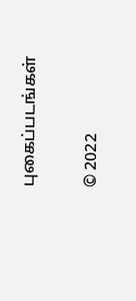புகைப்படங்கள்

© 2022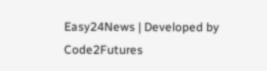Easy24News | Developed by Code2Futures